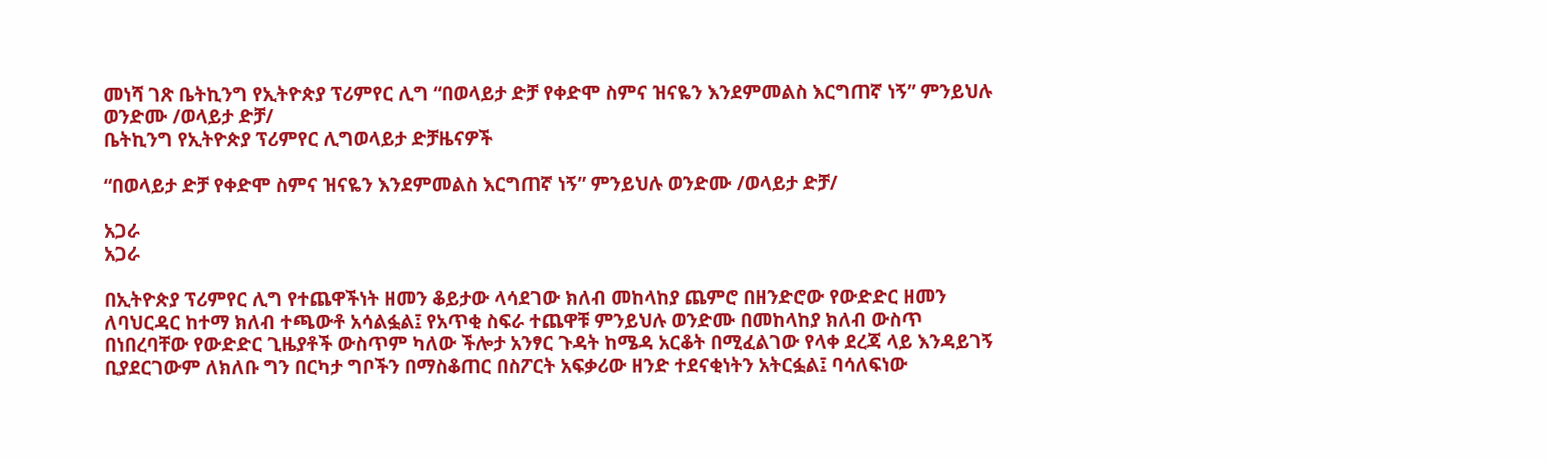መነሻ ገጽ ቤትኪንግ የኢትዮጵያ ፕሪምየር ሊግ “በወላይታ ድቻ የቀድሞ ስምና ዝናዬን እንደምመልስ እርግጠኛ ነኝ” ምንይህሉ ወንድሙ /ወላይታ ድቻ/
ቤትኪንግ የኢትዮጵያ ፕሪምየር ሊግወላይታ ድቻዜናዎች

“በወላይታ ድቻ የቀድሞ ስምና ዝናዬን እንደምመልስ እርግጠኛ ነኝ” ምንይህሉ ወንድሙ /ወላይታ ድቻ/

አጋራ
አጋራ

በኢትዮጵያ ፕሪምየር ሊግ የተጨዋችነት ዘመን ቆይታው ላሳደገው ክለብ መከላከያ ጨምሮ በዘንድሮው የውድድር ዘመን ለባህርዳር ከተማ ክለብ ተጫውቶ አሳልፏል፤ የአጥቂ ስፍራ ተጨዋቹ ምንይህሉ ወንድሙ በመከላከያ ክለብ ውስጥ በነበረባቸው የውድድር ጊዜያቶች ውስጥም ካለው ችሎታ አንፃር ጉዳት ከሜዳ አርቆት በሚፈልገው የላቀ ደረጃ ላይ እንዳይገኝ ቢያደርገውም ለክለቡ ግን በርካታ ግቦችን በማስቆጠር በስፖርት አፍቃሪው ዘንድ ተደናቂነትን አትርፏል፤ ባሳለፍነው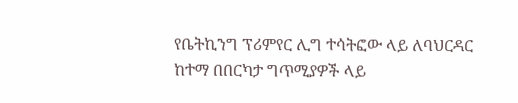የቤትኪንግ ፕሪምየር ሊግ ተሳትፎው ላይ ለባህርዳር ከተማ በበርካታ ግጥሚያዎች ላይ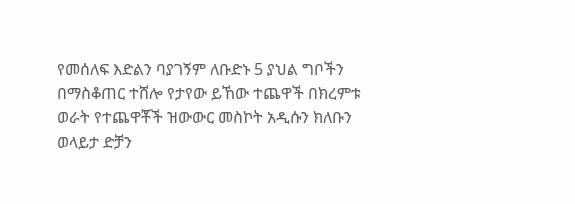የመሰለፍ እድልን ባያገኝም ለቡድኑ 5 ያህል ግቦችን በማስቆጠር ተሸሎ የታየው ይኸው ተጨዋች በክረምቱ ወራት የተጨዋቾች ዝውውር መስኮት አዲሱን ክለቡን ወላይታ ድቻን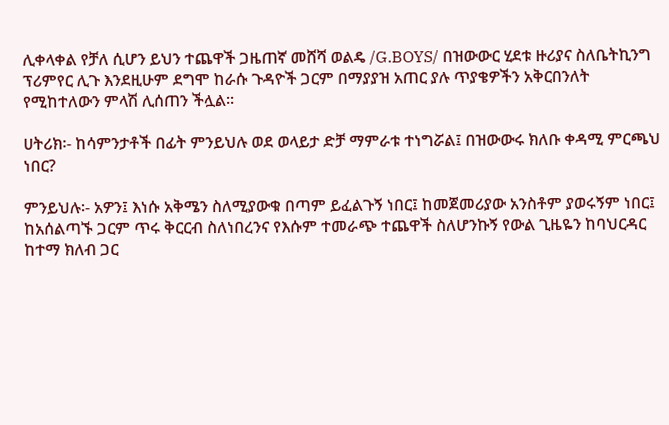ሊቀላቀል የቻለ ሲሆን ይህን ተጨዋች ጋዜጠኛ መሸሻ ወልዴ /G.BOYS/ በዝውውር ሂደቱ ዙሪያና ስለቤትኪንግ ፕሪምየር ሊጉ እንደዚሁም ደግሞ ከራሱ ጉዳዮች ጋርም በማያያዝ አጠር ያሉ ጥያቄዎችን አቅርበንለት የሚከተለውን ምላሽ ሊሰጠን ችሏል፡፡

ሀትሪክ፡- ከሳምንታቶች በፊት ምንይህሉ ወደ ወላይታ ድቻ ማምራቱ ተነግሯል፤ በዝውውሩ ክለቡ ቀዳሚ ምርጫህ ነበር?

ምንይህሉ፡- አዎን፤ እነሱ አቅሜን ስለሚያውቁ በጣም ይፈልጉኝ ነበር፤ ከመጀመሪያው አንስቶም ያወሩኝም ነበር፤ ከአሰልጣኙ ጋርም ጥሩ ቅርርብ ስለነበረንና የእሱም ተመራጭ ተጨዋች ስለሆንኩኝ የውል ጊዜዬን ከባህርዳር ከተማ ክለብ ጋር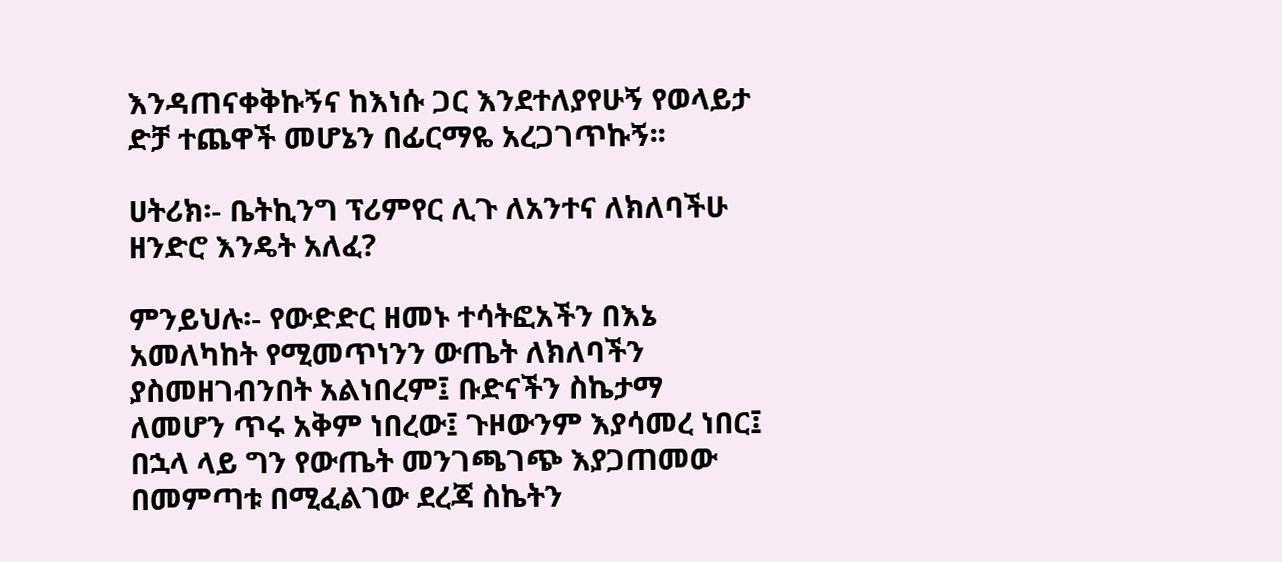እንዳጠናቀቅኩኝና ከእነሱ ጋር እንደተለያየሁኝ የወላይታ ድቻ ተጨዋች መሆኔን በፊርማዬ አረጋገጥኩኝ፡፡

ሀትሪክ፡- ቤትኪንግ ፕሪምየር ሊጉ ለአንተና ለክለባችሁ ዘንድሮ እንዴት አለፈ?

ምንይህሉ፡- የውድድር ዘመኑ ተሳትፎአችን በእኔ አመለካከት የሚመጥነንን ውጤት ለክለባችን ያስመዘገብንበት አልነበረም፤ ቡድናችን ስኬታማ ለመሆን ጥሩ አቅም ነበረው፤ ጉዞውንም እያሳመረ ነበር፤ በኋላ ላይ ግን የውጤት መንገጫገጭ እያጋጠመው በመምጣቱ በሚፈልገው ደረጃ ስኬትን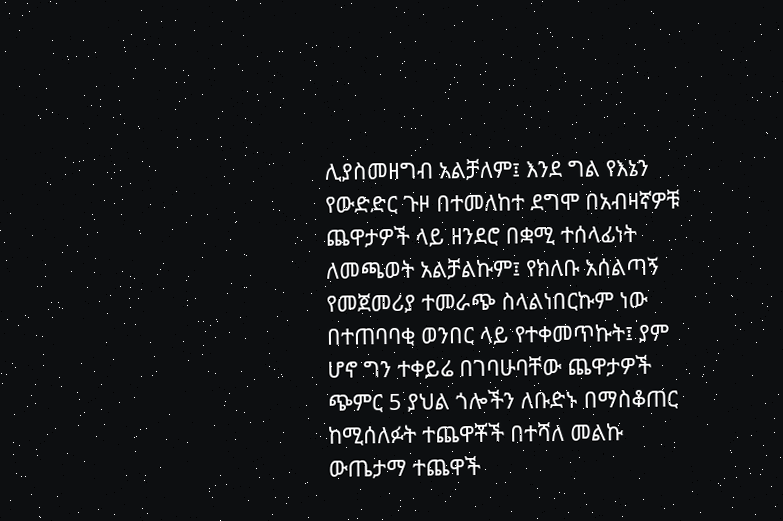ሊያስመዘግብ አልቻለም፤ እንደ ግል የእኔን የውድድር ጉዞ በተመለከተ ደግሞ በአብዛኛዎቹ ጨዋታዎች ላይ ዘንደሮ በቋሚ ተሰላፊነት ለመጫወት አልቻልኩም፤ የክለቡ አሰልጣኝ የመጀመሪያ ተመራጭ ስላልነበርኩም ነው በተጠባባቂ ወንበር ላይ የተቀመጥኩት፤ ያም ሆኖ ግን ተቀይሬ በገባሁባቸው ጨዋታዎች ጭምር 5 ያህል ጎሎችን ለቡድኑ በማስቆጠር ከሚሰለፉት ተጨዋቾች በተሻለ መልኩ ውጤታማ ተጨዋች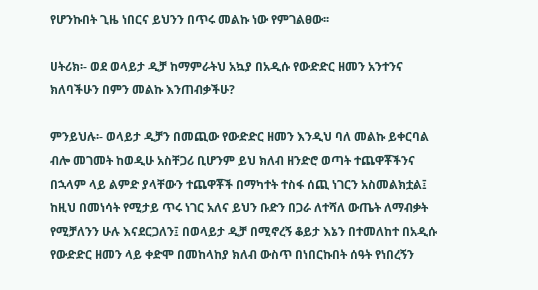የሆንኩበት ጊዜ ነበርና ይህንን በጥሩ መልኩ ነው የምገልፀው፡፡

ሀትሪክ፡- ወደ ወላይታ ዲቻ ከማምራትህ አኳያ በአዲሱ የውድድር ዘመን አንተንና ክለባችሁን በምን መልኩ እንጠብቃችሁ?

ምንይህሉ፡- ወላይታ ዲቻን በመጪው የውድድር ዘመን እንዲህ ባለ መልኩ ይቀርባል ብሎ መገመት ከወዲሁ አስቸጋሪ ቢሆንም ይህ ክለብ ዘንድሮ ወጣት ተጨዋቾችንና በኋላም ላይ ልምድ ያላቸውን ተጨዋቾች በማካተት ተስፋ ሰጪ ነገርን አስመልክቷል፤ ከዚህ በመነሳት የሚታይ ጥሩ ነገር አለና ይህን ቡድን በጋራ ለተሻለ ውጤት ለማብቃት የሚቻለንን ሁሉ እናደርጋለን፤ በወላይታ ዲቻ በሚኖረኝ ቆይታ እኔን በተመለከተ በአዲሱ የውድድር ዘመን ላይ ቀድሞ በመከላከያ ክለብ ውስጥ በነበርኩበት ሰዓት የነበረኝን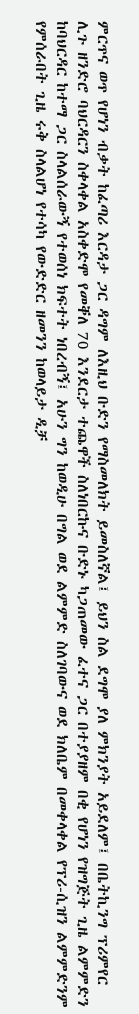ምርጥና ወጥ የሆነን ብቃት ከፈጣሪ እርዳታ ጋር ዳግም ለእዚህ ቡድን የማስመለክት ይመስለኛል፤ ይህን ስል ደግሞ ያለ ምክንያት አይደለም፤ በቤትኪንግ ፕሪምየር ሊጉ ዘንድሮ ባህርዳርን ስቀላቀል አስቀድሞ የመቐለ 70 እንደርታ ተጨዋች ስለነበርኩና ቡድኑ ካጋጠመው ፈተና ጋር በተያያዘም በቂ የሆነን የዝግጅት ጊዜ ልምምድን ከባህርዳር ከተማ ጋር ስላልሰራውኝ የተወሰነ ክፍተት ነበረብኝ፤ አሁን ግን ከወዲሁ በግል ወደ ልምምድ ስለገባውና ወደ ክለቤም በመቀላቀል የፕሪ-ሲዝን ልምምድንም የምሰራበት ጊዜ ሩቅ ስላልሆነ የተሳካ የውድድር ዘመንን ከወላይታ ዲቻ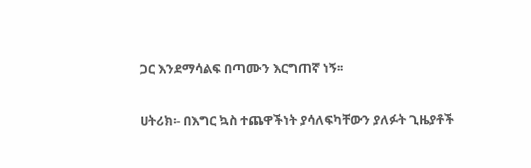ጋር እንደማሳልፍ በጣሙን እርግጠኛ ነኝ፡፡

ሀትሪክ፡- በእግር ኳስ ተጨዋችነት ያሳለፍካቸውን ያለፉት ጊዜያቶች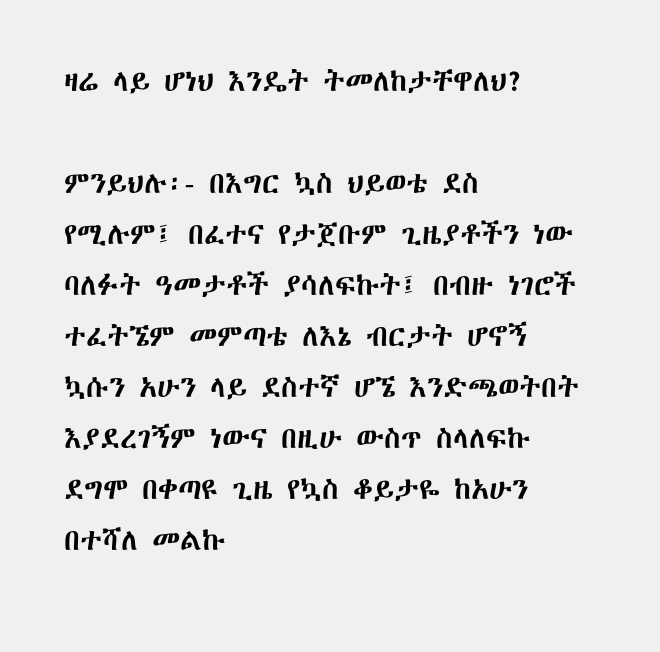ዛሬ ላይ ሆነህ እንዴት ትመለከታቸዋለህ?

ምንይህሉ፡- በእግር ኳስ ህይወቴ ደስ የሚሉም፤ በፈተና የታጀቡም ጊዜያቶችን ነው ባለፉት ዓመታቶች ያሳለፍኩት፤ በብዙ ነገሮች ተፈትኜም መምጣቴ ለእኔ ብርታት ሆኖኝ ኳሱን አሁን ላይ ደስተኛ ሆኜ እንድጫወትበት እያደረገኝም ነውና በዚሁ ውስጥ ስላለፍኩ ደግሞ በቀጣዩ ጊዜ የኳስ ቆይታዬ ከአሁን በተሻለ መልኩ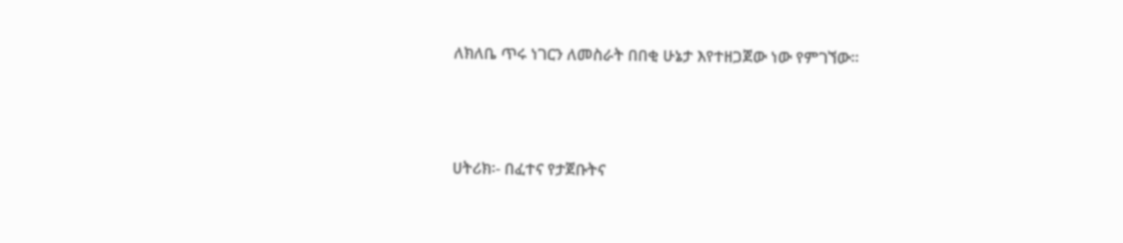ለክለቤ ጥሩ ነገርን ለመስራት በበቂ ሁኔታ እየተዘጋጀው ነው የምገኘው፡፡



ሀትሪክ፡- በፈተና የታጀቡትና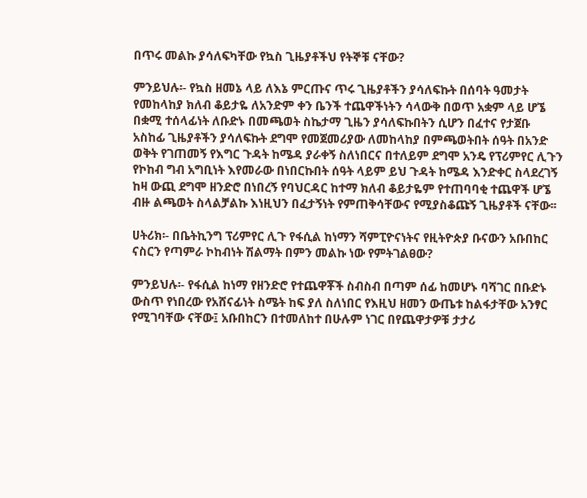በጥሩ መልኩ ያሳለፍካቸው የኳስ ጊዜያቶችህ የትኞቹ ናቸው?

ምንይህሉ፡- የኳስ ዘመኔ ላይ ለእኔ ምርጡና ጥሩ ጊዜያቶችን ያሳለፍኩት በሰባት ዓመታት የመከላከያ ክለብ ቆይታዬ ለአንድም ቀን ቤንች ተጨዋችነትን ሳላውቅ በወጥ አቋም ላይ ሆኜ በቋሚ ተሰላፊነት ለቡድኑ በመጫወት ስኬታማ ጊዜን ያሳለፍኩበትን ሲሆን በፈተና የታጀቡ አስከፊ ጊዜያቶችን ያሳለፍኩት ደግሞ የመጀመሪያው ለመከላከያ በምጫወትበት ሰዓት በአንድ ወቅት የገጠመኝ የእግር ጉዳት ከሜዳ ያራቀኝ ስለነበርና በተለይም ደግሞ አንዴ የፕሪምየር ሊጉን የኮከብ ግብ አግቢነት እየመራው በነበርኩበት ሰዓት ላይም ይህ ጉዳት ከሜዳ እንድቀር ስላደረገኝ ከዛ ውጪ ደግሞ ዘንድሮ በነበረኝ የባህርዳር ከተማ ክለብ ቆይታዬም የተጠባባቂ ተጨዋች ሆኜ ብዙ ልጫወት ስላልቻልኩ እነዚህን በፈታኝነት የምጠቅሳቸውና የሚያስቆጩኝ ጊዜያቶች ናቸው፡፡

ሀትሪክ፡- በቤትኪንግ ፕሪምየር ሊጉ የፋሲል ከነማን ሻምፒዮናነትና የዚትዮጵያ ቡናውን አቡበከር ናስርን የጣምራ ኮከብነት ሽልማት በምን መልኩ ነው የምትገልፀው?

ምንይህሉ፡- የፋሲል ከነማ የዘንድሮ የተጨዋቾች ስብስብ በጣም ሰፊ ከመሆኑ ባሻገር በቡድኑ ውስጥ የነበረው የአሸናፊነት ስሜት ከፍ ያለ ስለነበር የእዚህ ዘመን ውጤቱ ከልፋታቸው አንፃር የሚገባቸው ናቸው፤ አቡበከርን በተመለከተ በሁሉም ነገር በየጨዋታዎቹ ታታሪ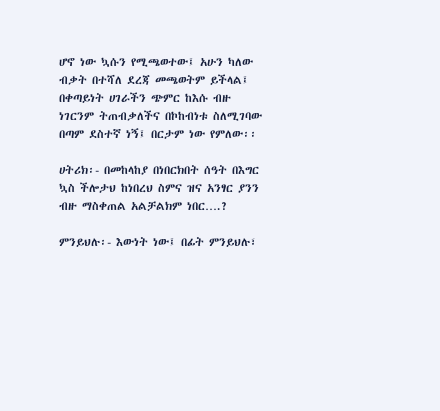ሆኖ ነው ኳሱን የሚጫወተው፤ አሁን ካለው ብቃት በተሻለ ደረጃ መጫወትም ይችላል፤ በቀጣይነት ሀገራችን ጭምር ከእሱ ብዙ ነገርንም ትጠብቃለችና በኮከብነቱ ስለሚገባው በጣም ደስተኛ ነኝ፤ በርታም ነው የምለው፡፡

ሀትሪክ፡- በመከላከያ በነበርክበት ሰዓት በእግር ኳስ ችሎታህ ከነበረህ ስምና ዝና አንፃር ያንን ብዙ ማስቀጠል አልቻልክም ነበር….?

ምንይህሉ፡- እውነት ነው፤ በፊት ምንይህሉ፣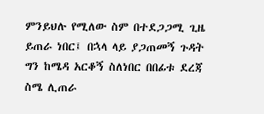ምንይህሉ የሚለው ስም በተደጋጋሚ ጊዜ ይጠራ ነበር፤ በኋላ ላይ ያጋጠመኝ ጉዳት ግን ከሜዳ አርቆኝ ስለነበር በበፊቱ ደረጃ ስሜ ሊጠራ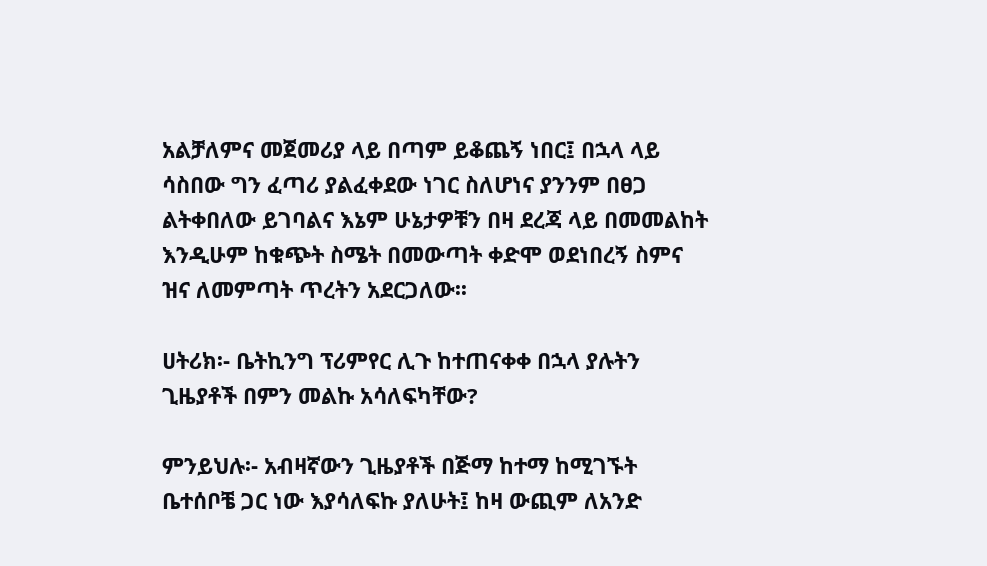አልቻለምና መጀመሪያ ላይ በጣም ይቆጨኝ ነበር፤ በኋላ ላይ ሳስበው ግን ፈጣሪ ያልፈቀደው ነገር ስለሆነና ያንንም በፀጋ ልትቀበለው ይገባልና እኔም ሁኔታዎቹን በዛ ደረጃ ላይ በመመልከት እንዲሁም ከቁጭት ስሜት በመውጣት ቀድሞ ወደነበረኝ ስምና ዝና ለመምጣት ጥረትን አደርጋለው፡፡

ሀትሪክ፡- ቤትኪንግ ፕሪምየር ሊጉ ከተጠናቀቀ በኋላ ያሉትን ጊዜያቶች በምን መልኩ አሳለፍካቸው?

ምንይህሉ፡- አብዛኛውን ጊዜያቶች በጅማ ከተማ ከሚገኙት ቤተሰቦቼ ጋር ነው እያሳለፍኩ ያለሁት፤ ከዛ ውጪም ለአንድ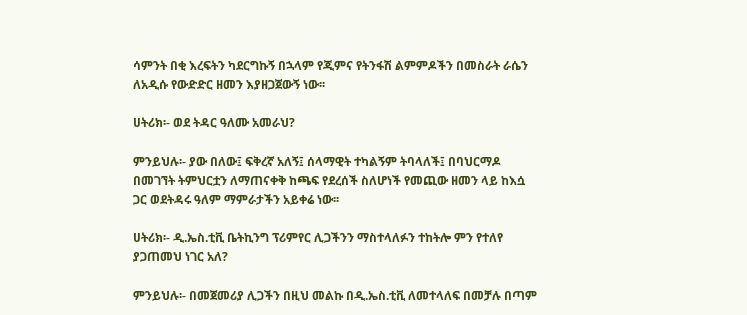ሳምንት በቂ እረፍትን ካደርግኩኝ በኋላም የጂምና የትንፋሽ ልምምዶችን በመስራት ራሴን ለአዲሱ የውድድር ዘመን እያዘጋጀውኝ ነው፡፡

ሀትሪክ፡- ወደ ትዳር ዓለሙ አመራህ?

ምንይህሉ፡- ያው በለው፤ ፍቅረኛ አለኝ፤ ሰላማዊት ተካልኝም ትባላለች፤ በባህርማዶ በመገኘት ትምህርቷን ለማጠናቀቅ ከጫፍ የደረሰች ስለሆነች የመጪው ዘመን ላይ ከእሷ ጋር ወደትዳሩ ዓለም ማምራታችን አይቀሬ ነው፡፡

ሀትሪክ፡- ዲ.ኤስ.ቲቪ ቤትኪንግ ፕሪምየር ሊጋችንን ማስተላለፉን ተከትሎ ምን የተለየ ያጋጠመህ ነገር አለ?

ምንይህሉ፡- በመጀመሪያ ሊጋችን በዚህ መልኩ በዲ.ኤስ.ቲቪ ለመተላለፍ በመቻሉ በጣም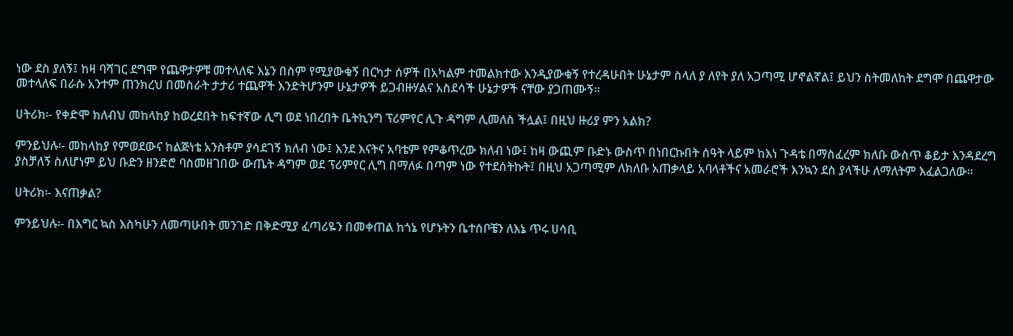ነው ደስ ያለኝ፤ ከዛ ባሻገር ደግሞ የጨዋታዎቹ መተላለፍ እኔን በስም የሚያውቁኝ በርካታ ሰዎች በአካልም ተመልክተው እንዲያውቁኝ የተረዳሁበት ሁኔታም ስላለ ያ ለየት ያለ አጋጣሚ ሆኖልኛል፤ ይህን ስትመለከት ደግሞ በጨዋታው መተላለፍ በራሱ አንተም ጠንክረህ በመስራት ታታሪ ተጨዋች እንድትሆንም ሁኔታዎች ይጋብዙሃልና አስደሳች ሁኔታዎች ናቸው ያጋጠሙኝ፡፡

ሀትሪክ፡- የቀድሞ ክለብህ መከላከያ ከወረደበት ከፍተኛው ሊግ ወደ ነበረበት ቤትኪንግ ፕሪምየር ሊጉ ዳግም ሊመለስ ችሏል፤ በዚህ ዙሪያ ምን አልክ?

ምንይህሉ፡- መከላከያ የምወደውና ከልጅነቴ አንስቶም ያሳደገኝ ክለብ ነው፤ እንደ እናትና አባቴም የምቆጥረው ክለብ ነው፤ ከዛ ውጪም ቡድኑ ውስጥ በነበርኩበት ሰዓት ላይም ከእነ ጉዳቴ በማስፈረም ክለቡ ውስጥ ቆይታ እንዳደረግ ያስቻለኝ ስለሆነም ይህ ቡድን ዘንድሮ ባስመዘገበው ውጤት ዳግም ወደ ፕሪምየር ሊግ በማለፉ በጣም ነው የተደሰትኩት፤ በዚህ አጋጣሚም ለክለቡ አጠቃላይ አባላቶችና አመራሮች እንኳን ደስ ያላችሁ ለማለትም እፈልጋለው፡፡

ሀትሪክ፡- እናጠቃል?

ምንይህሉ፡- በእግር ኳስ እስካሁን ለመጣሁበት መንገድ በቅድሚያ ፈጣሪዬን በመቀጠል ከጎኔ የሆኑትን ቤተሰቦቼን ለእኔ ጥሩ ሀሳቢ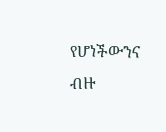የሆነችውንና ብዙ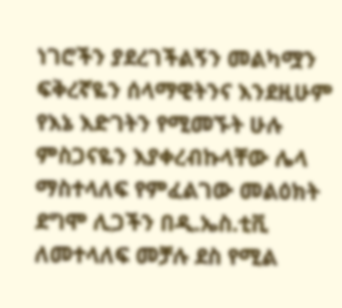ነገሮችን ያደረገችልኝን መልካሟን ፍቅረኛዬን ሰላማዊትንና እንደዚሁም የእኔ እድገትን የሚመኙት ሁሉ ምስጋናዬን እያቀረብኩላቸው ሌላ ማስተላለፍ የምፈልገው መልዕክት ደግሞ ሊጋችን በዲ.ኤስ.ቲቪ ለመተላለፍ መቻሉ ደስ የሚል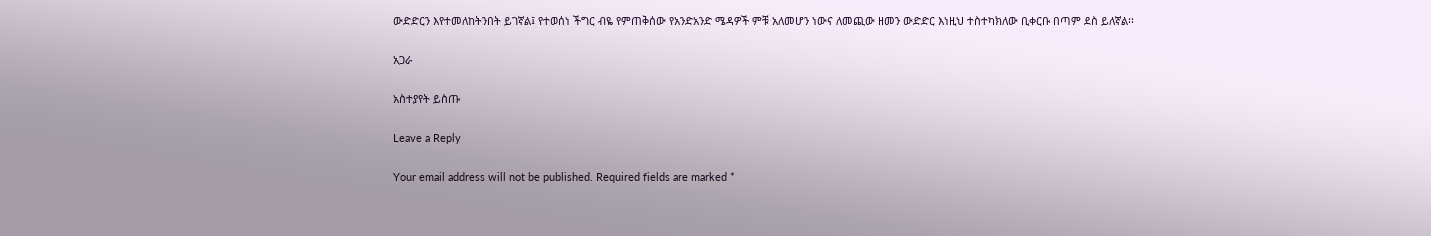ውድድርን እየተመለከትንበት ይገኛል፤ የተወሰነ ችግር ብዬ የምጠቅሰው የአንድአንድ ሜዳዎች ምቹ አለመሆን ነውና ለመጪው ዘመን ውድድር እነዚህ ተስተካክለው ቢቀርቡ በጣም ደስ ይለኛል፡፡

አጋራ

አስተያየት ይስጡ

Leave a Reply

Your email address will not be published. Required fields are marked *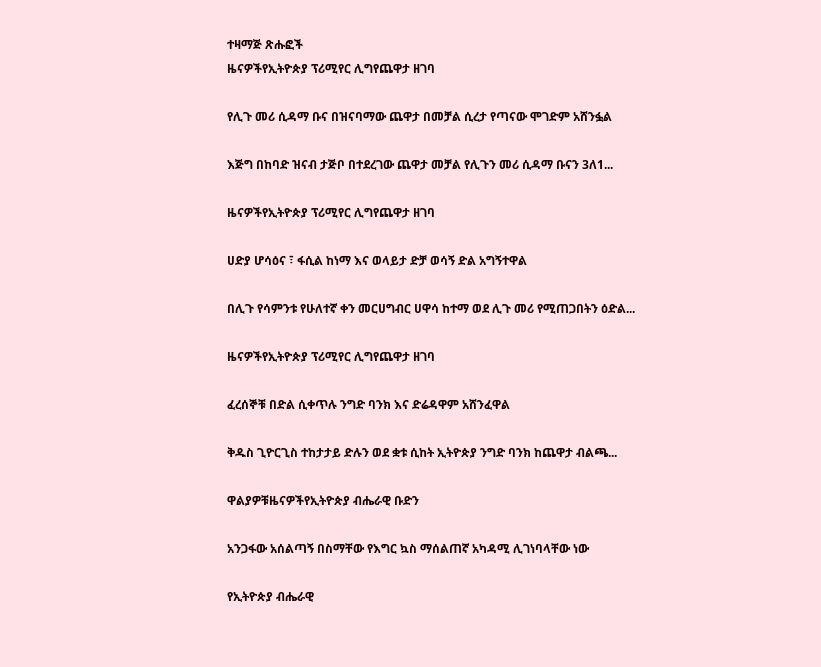ተዛማጅ ጽሑፎች
ዜናዎችየኢትዮጵያ ፕሪሚየር ሊግየጨዋታ ዘገባ

የሊጉ መሪ ሲዳማ ቡና በዝናባማው ጨዋታ በመቻል ሲረታ የጣናው ሞገድም አሸንፏል

እጅግ በከባድ ዝናብ ታጅቦ በተደረገው ጨዋታ መቻል የሊጉን መሪ ሲዳማ ቡናን 3ለ1...

ዜናዎችየኢትዮጵያ ፕሪሚየር ሊግየጨዋታ ዘገባ

ሀድያ ሆሳዕና ፣ ፋሲል ከነማ እና ወላይታ ድቻ ወሳኝ ድል አግኝተዋል

በሊጉ የሳምንቱ የሁለተኛ ቀን መርሀግብር ሀዋሳ ከተማ ወደ ሊጉ መሪ የሚጠጋበትን ዕድል...

ዜናዎችየኢትዮጵያ ፕሪሚየር ሊግየጨዋታ ዘገባ

ፈረሰኞቹ በድል ሲቀጥሉ ንግድ ባንክ እና ድሬዳዋም አሸንፈዋል

ቅዱስ ጊዮርጊስ ተከታታይ ድሉን ወደ ቋቱ ሲከት ኢትዮጵያ ንግድ ባንክ ከጨዋታ ብልጫ...

ዋልያዎቹዜናዎችየኢትዮጵያ ብሔራዊ ቡድን

አንጋፋው አሰልጣኝ በስማቸው የእግር ኳስ ማሰልጠኛ አካዳሚ ሊገነባላቸው ነው

የኢትዮጵያ ብሔራዊ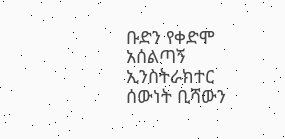ቡድን የቀድሞ አሰልጣኝ ኢንስትራክተር ሰውነት ቢሻውን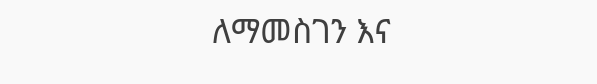ለማመስገን እና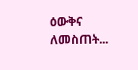ዕውቅና ለመስጠት...